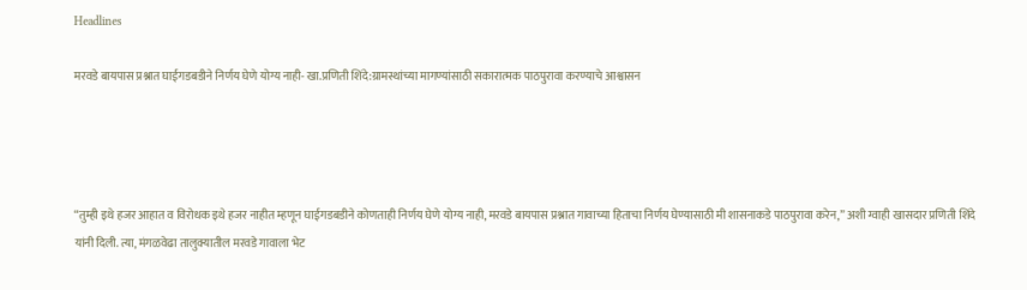Headlines

मरवडे बायपास प्रश्नात घाईगडबडीने निर्णय घेणे योग्य नाही- खा.प्रणिती शिंदे:ग्रामस्थांच्या मागण्यांसाठी सकारात्मक पाठपुरावा करण्याचे आश्वासन




“तुम्ही इथे हजर आहात व विरोधक इथे हजर नाहीत म्हणून घाईगडबडीने कोणताही निर्णय घेणे योग्य नाही, मरवडे बायपास प्रश्नात गावाच्या हिताचा निर्णय घेण्यासाठी मी शासनाकडे पाठपुरावा करेन,” अशी ग्वाही खासदार प्रणिती शिंदे यांनी दिली. त्या, मंगळवेढा तालुक्यातील मरवडे गावाला भेट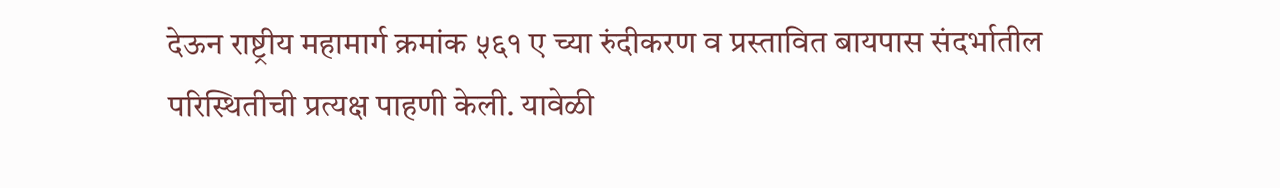देऊन राष्ट्रीय महामार्ग क्रमांक ५६१ ए च्या रुंदीकरण व प्रस्तावित बायपास संदर्भातील परिस्थितीची प्रत्यक्ष पाहणी केली. यावेळी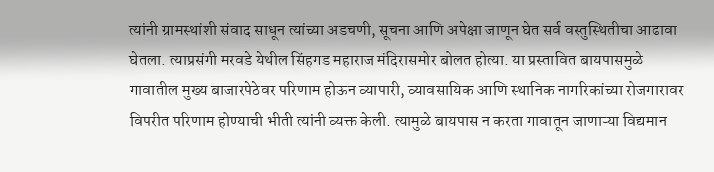त्यांनी ग्रामस्थांशी संवाद साधून त्यांच्या अडचणी, सूचना आणि अपेक्षा जाणून घेत सर्व वस्तुस्थितीचा आढावा घेतला. त्याप्रसंगी मरवडे येथील सिंहगड महाराज मंदिरासमोर बोलत होत्या. या प्रस्तावित बायपासमुळे गावातील मुख्य बाजारपेठेवर परिणाम होऊन व्यापारी, व्यावसायिक आणि स्थानिक नागरिकांच्या रोजगारावर विपरीत परिणाम होण्याची भीती त्यांनी व्यक्त केली. त्यामुळे बायपास न करता गावातून जाणाऱ्या विद्यमान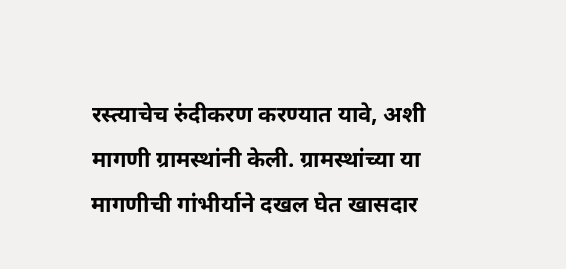रस्त्याचेच रुंदीकरण करण्यात यावे, अशी मागणी ग्रामस्थांनी केली. ग्रामस्थांच्या या मागणीची गांभीर्याने दखल घेत खासदार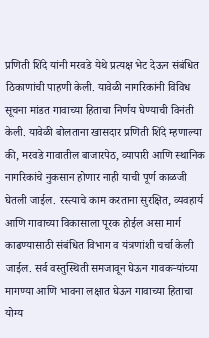प्रणिती शिंदे यांनी मरवडे येथे प्रत्यक्ष भेट देऊन संबंधित ठिकाणांची पाहणी केली. यावेळी नागरिकांनी विविध सूचना मांडत गावाच्या हिताचा निर्णय घेण्याची विनंती केली. यावेळी बोलताना खासदार प्रणिती शिंदे म्हणाल्या की, मरवडे गावातील बाजारपेठ, व्यापारी आणि स्थानिक नागरिकांचे नुकसान होणार नाही याची पूर्ण काळजी घेतली जाईल. रस्त्याचे काम करताना सुरक्षित, व्यवहार्य आणि गावाच्या विकासाला पूरक होईल असा मार्ग काढण्यासाठी संबंधित विभाग व यंत्रणांशी चर्चा केली जाईल. सर्व वस्तुस्थिती समजावून घेऊन गावकऱ्यांच्या मागण्या आणि भावना लक्षात घेऊन गावाच्या हिताचा योग्य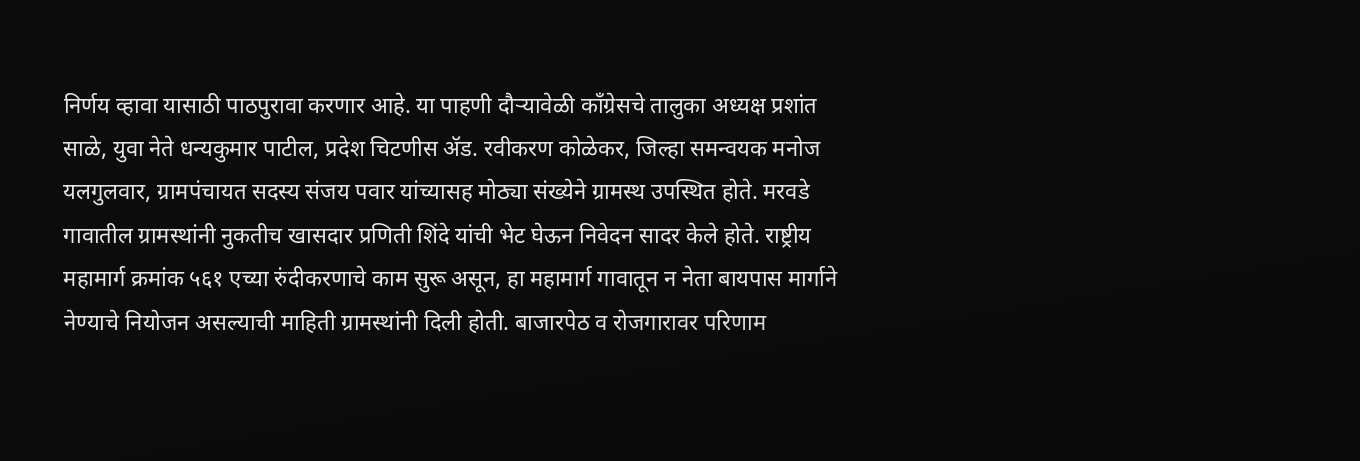निर्णय व्हावा यासाठी पाठपुरावा करणार आहे. या पाहणी दौऱ्यावेळी काँग्रेसचे तालुका अध्यक्ष प्रशांत साळे, युवा नेते धन्यकुमार पाटील, प्रदेश चिटणीस ॲड. रवीकरण कोळेकर, जिल्हा समन्वयक मनोज यलगुलवार, ग्रामपंचायत सदस्य संजय पवार यांच्यासह मोठ्या संख्येने ग्रामस्थ उपस्थित होते. मरवडे गावातील ग्रामस्थांनी नुकतीच खासदार प्रणिती शिंदे यांची भेट घेऊन निवेदन सादर केले होते. राष्ट्रीय महामार्ग क्रमांक ५६१ एच्या रुंदीकरणाचे काम सुरू असून, हा महामार्ग गावातून न नेता बायपास मार्गाने नेण्याचे नियोजन असल्याची माहिती ग्रामस्थांनी दिली होती. बाजारपेठ व रोजगारावर परिणाम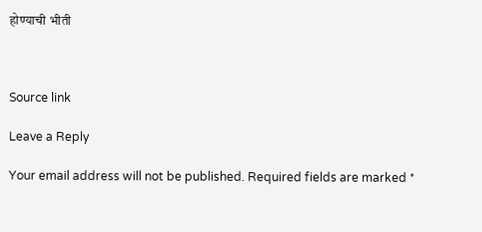होण्याची भीती



Source link

Leave a Reply

Your email address will not be published. Required fields are marked *